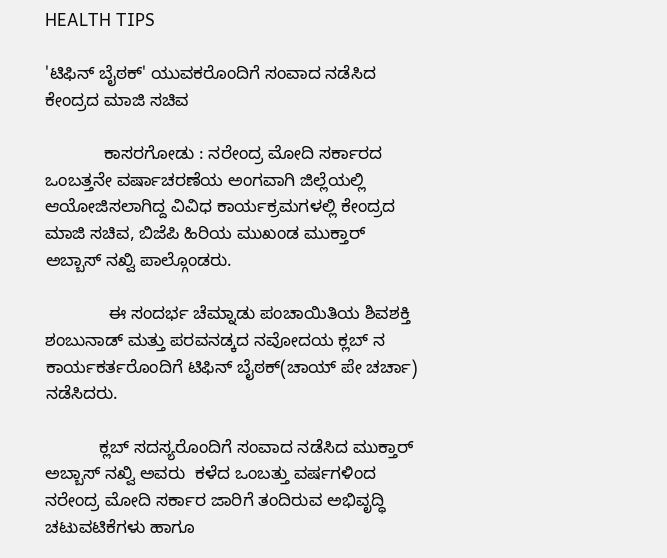HEALTH TIPS

'ಟಿಫಿನ್ ಬೈಠಕ್' ಯುವಕರೊಂದಿಗೆ ಸಂವಾದ ನಡೆಸಿದ ಕೇಂದ್ರದ ಮಾಜಿ ಸಚಿವ

            ಕಾಸರಗೋಡು : ನರೇಂದ್ರ ಮೋದಿ ಸರ್ಕಾರದ ಒಂಬತ್ತನೇ ವರ್ಷಾಚರಣೆಯ ಅಂಗವಾಗಿ ಜಿಲ್ಲೆಯಲ್ಲಿ ಆಯೋಜಿಸಲಾಗಿದ್ದ ವಿವಿಧ ಕಾರ್ಯಕ್ರಮಗಳಲ್ಲಿ ಕೇಂದ್ರದ ಮಾಜಿ ಸಚಿವ, ಬಿಜೆಪಿ ಹಿರಿಯ ಮುಖಂಡ ಮುಕ್ತಾರ್ ಅಬ್ಬಾಸ್ ನಖ್ವಿ ಪಾಲ್ಗೊಂಡರು.

             ಈ ಸಂದರ್ಭ ಚೆಮ್ನಾಡು ಪಂಚಾಯಿತಿಯ ಶಿವಶಕ್ತಿ ಶಂಬುನಾಡ್ ಮತ್ತು ಪರವನಡ್ಕದ ನವೋದಯ ಕ್ಲಬ್ ನ ಕಾರ್ಯಕರ್ತರೊಂದಿಗೆ ಟಿಫಿನ್ ಬೈಠಕ್(ಚಾಯ್ ಪೇ ಚರ್ಚಾ) ನಡೆಸಿದರು.

           ಕ್ಲಬ್ ಸದಸ್ಯರೊಂದಿಗೆ ಸಂವಾದ ನಡೆಸಿದ ಮುಕ್ತಾರ್ ಅಬ್ಬಾಸ್ ನಖ್ವಿ ಅವರು  ಕಳೆದ ಒಂಬತ್ತು ವರ್ಷಗಳಿಂದ ನರೇಂದ್ರ ಮೋದಿ ಸರ್ಕಾರ ಜಾರಿಗೆ ತಂದಿರುವ ಅಭಿವೃದ್ಧಿ ಚಟುವಟಿಕೆಗಳು ಹಾಗೂ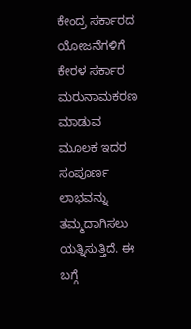ಕೇಂದ್ರ ಸರ್ಕಾರದ ಯೋಜನೆಗಳಿಗೆ ಕೇರಳ ಸರ್ಕಾರ ಮರುನಾಮಕರಣ ಮಾಡುವ ಮೂಲಕ ಇದರ ಸಂಪೂರ್ಣ ಲಾಭವನ್ನು ತಮ್ಮದಾಗಿಸಲು ಯತ್ನಿಸುತ್ತಿದೆ. ಈ ಬಗ್ಗೆ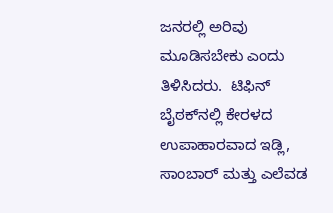ಜನರಲ್ಲಿ ಅರಿವು ಮೂಡಿಸಬೇಕು ಎಂದು ತಿಳಿಸಿದರು.  ಟಿಫಿನ್ ಬೈಠಕ್‍ನಲ್ಲಿ ಕೇರಳದ ಉಪಾಹಾರವಾದ ಇಡ್ಲಿ, ಸಾಂಬಾರ್ ಮತ್ತು ಎಲೆವಡ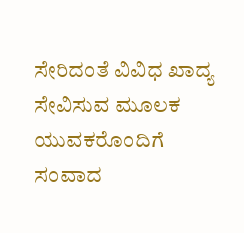ಸೇರಿದಂತೆ ವಿವಿಧ ಖಾದ್ಯ ಸೇವಿಸುವ ಮೂಲಕ ಯುವಕರೊಂದಿಗೆ ಸಂವಾದ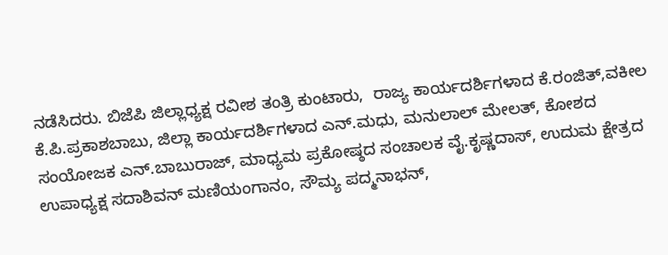ನಡೆಸಿದರು. ಬಿಜೆಪಿ ಜಿಲ್ಲಾಧ್ಯಕ್ಷ ರವೀಶ ತಂತ್ರಿ ಕುಂಟಾರು,  ರಾಜ್ಯ ಕಾರ್ಯದರ್ಶಿಗಳಾದ ಕೆ.ರಂಜಿತ್,ವಕೀಲ ಕೆ.ಪಿ.ಪ್ರಕಾಶಬಾಬು, ಜಿಲ್ಲಾ ಕಾರ್ಯದರ್ಶಿಗಳಾದ ಎನ್.ಮಧು, ಮನುಲಾಲ್ ಮೇಲತ್, ಕೋಶದ ಸಂಯೋಜಕ ಎನ್.ಬಾಬುರಾಜ್, ಮಾಧ್ಯಮ ಪ್ರಕೋಷ್ಠದ ಸಂಚಾಲಕ ವೈ.ಕೃಷ್ಣದಾಸ್, ಉದುಮ ಕ್ಷೇತ್ರದ ಉಪಾಧ್ಯಕ್ಷ ಸದಾಶಿವನ್ ಮಣಿಯಂಗಾನಂ, ಸೌಮ್ಯ ಪದ್ಮನಾಭನ್,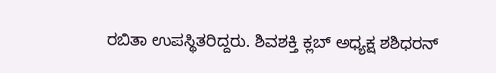ರಬಿತಾ ಉಪಸ್ಥಿತರಿದ್ದರು. ಶಿವಶಕ್ತಿ ಕ್ಲಬ್ ಅಧ್ಯಕ್ಷ ಶಶಿಧರನ್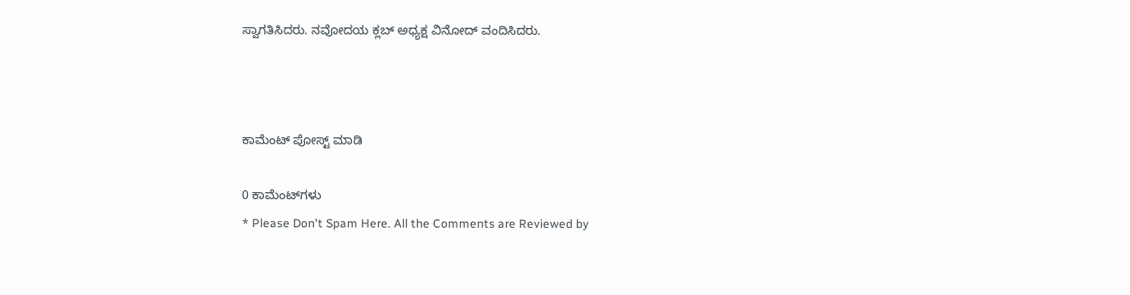ಸ್ವಾಗತಿಸಿದರು. ನವೋದಯ ಕ್ಲಬ್ ಅಧ್ಯಕ್ಷ ವಿನೋದ್ ವಂದಿಸಿದರು.



ಕಾಮೆಂಟ್‌‌ ಪೋಸ್ಟ್‌ ಮಾಡಿ

0 ಕಾಮೆಂಟ್‌ಗಳು
* Please Don't Spam Here. All the Comments are Reviewed by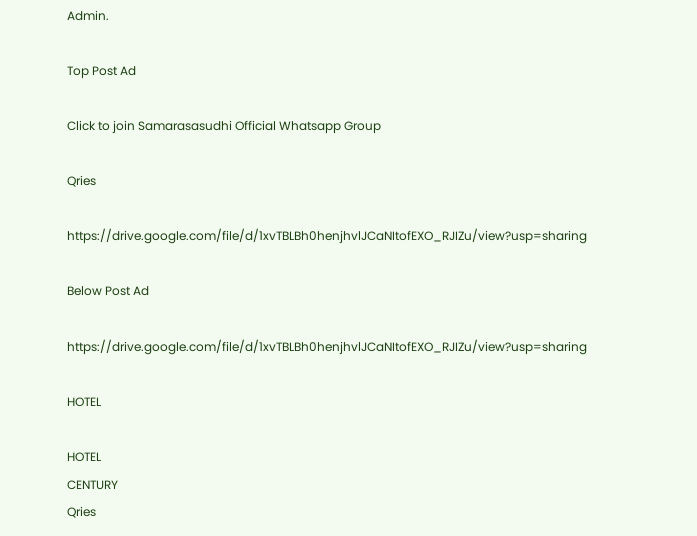Admin.

Top Post Ad

Click to join Samarasasudhi Official Whatsapp Group

Qries

https://drive.google.com/file/d/1xvTBLBh0henjhvlJCaNItofEXO_RJIZu/view?usp=sharing

Below Post Ad

https://drive.google.com/file/d/1xvTBLBh0henjhvlJCaNItofEXO_RJIZu/view?usp=sharing

HOTEL

HOTEL
CENTURY
Qries